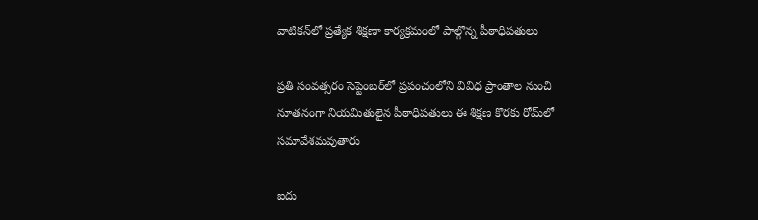వాటికన్‌లో ప్రత్యేక శిక్షణా కార్యక్రమంలో పాల్గొన్న పీఠాధిపతులు

ప్రతి సంవత్సరం సెప్టెంబర్‌లో ప్రపంచంలోని వివిధ ప్రాంతాల నుంచి నూతనంగా నియమితులైన పీఠాధిపతులు ఈ శిక్షణ కొరకు రోమ్‌లో సమావేశమవుతారు

ఐదు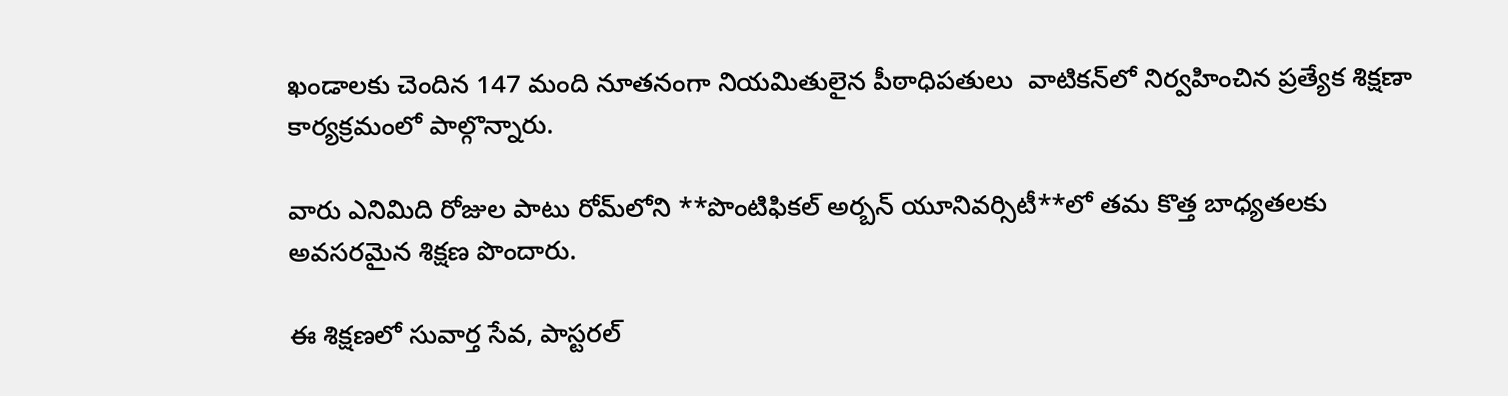ఖండాలకు చెందిన 147 మంది నూతనంగా నియమితులైన పీఠాధిపతులు  వాటికన్‌లో నిర్వహించిన ప్రత్యేక శిక్షణా కార్యక్రమంలో పాల్గొన్నారు.

వారు ఎనిమిది రోజుల పాటు రోమ్‌లోని **పొంటిఫికల్ అర్బన్ యూనివర్సిటీ**లో తమ కొత్త బాధ్యతలకు అవసరమైన శిక్షణ పొందారు.

ఈ శిక్షణలో సువార్త సేవ, పాస్టరల్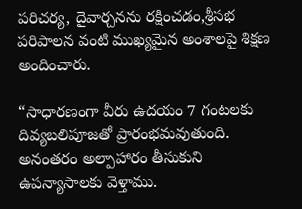పరిచర్య, దైవార్చనను రక్షించడం,శ్రీసభ పరిపాలన వంటి ముఖ్యమైన అంశాలపై శిక్షణ అందించారు.

“సాధారణంగా వీరు ఉదయం 7 గంటలకు దివ్యబలిపూజతో ప్రారంభమవుతుంది. అనంతరం అల్పాహారం తీసుకుని ఉపన్యాసాలకు వెళ్తాము.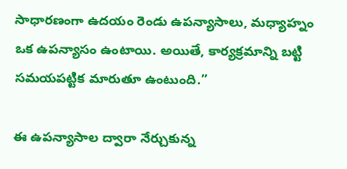సాధారణంగా ఉదయం రెండు ఉపన్యాసాలు, మధ్యాహ్నం ఒక ఉపన్యాసం ఉంటాయి. అయితే, కార్యక్రమాన్ని బట్టి సమయపట్టిక మారుతూ ఉంటుంది.”

ఈ ఉపన్యాసాల ద్వారా నేర్చుకున్న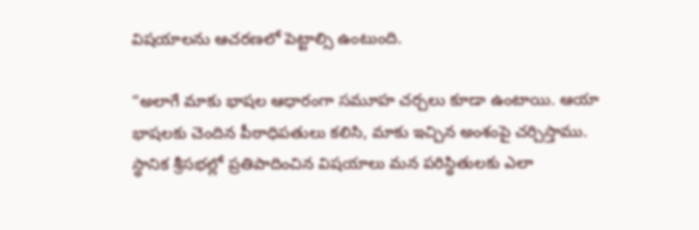విషయాలను ఆచరణలో పెట్టాల్సి ఉంటుంది.

“అలాగే మాకు భాషల ఆధారంగా సమూహ చర్చలు కూడా ఉంటాయి. ఆయా భాషలకు చెందిన పీఠాధిపతులు కలిసి, మాకు ఇచ్చిన అంశంపై చర్చిస్తాము. స్థానిక శ్రీసభల్లో ప్రతిపాదించిన విషయాలు మన పరిస్థితులకు ఎలా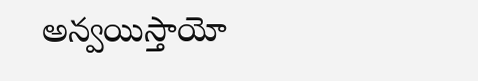అన్వయిస్తాయో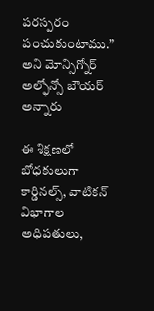పరస్పరం పంచుకుంటాము.” అని మోన్సిగ్నోర్ అల్ఫోన్సో బౌయర్ అన్నారు

ఈ శిక్షణలో బోధకులుగా కార్డినల్స్, వాటికన్ విభాగాల అధిపతులు,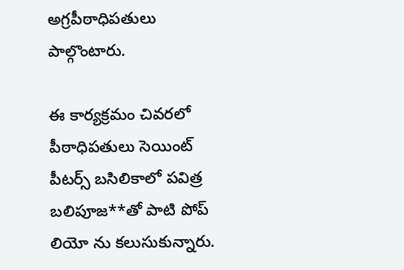అగ్రపీఠాధిపతులు పాల్గొంటారు.

ఈ కార్యక్రమం చివరలో పీఠాధిపతులు సెయింట్ పీటర్స్ బసిలికాలో పవిత్ర బలిపూజ**తో పాటి పోప్ లియో ను కలుసుకున్నారు.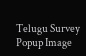Telugu Survey Popup Image